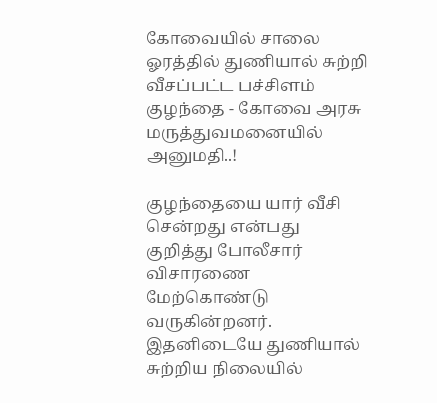கோவையில் சாலை ஓரத்தில் துணியால் சுற்றி வீசப்பட்ட பச்சிளம் குழந்தை - கோவை அரசு மருத்துவமனையில் அனுமதி..!

குழந்தையை யார் வீசி சென்றது என்பது குறித்து போலீசார் விசாரணை மேற்கொண்டு வருகின்றனர். இதனிடையே துணியால் சுற்றிய நிலையில்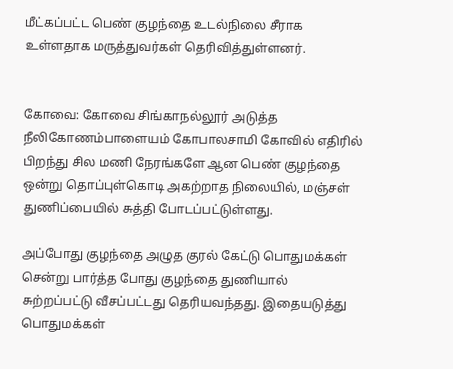மீட்கப்பட்ட பெண் குழந்தை உடல்நிலை சீராக உள்ளதாக மருத்துவர்கள் தெரிவித்துள்ளனர்.


கோவை: கோவை சிங்காநல்லூர் அடுத்த நீலிகோணம்பாளையம் கோபாலசாமி கோவில் எதிரில் பிறந்து சில மணி நேரங்களே ஆன பெண் குழந்தை ஒன்று தொப்புள்கொடி அகற்றாத நிலையில், மஞ்சள் துணிப்பையில் சுத்தி போடப்பட்டுள்ளது.

அப்போது குழந்தை அழுத குரல் கேட்டு பொதுமக்கள் சென்று பார்த்த போது குழந்தை துணியால் சுற்றப்பட்டு வீசப்பட்டது தெரியவந்தது. இதையடுத்து பொதுமக்கள்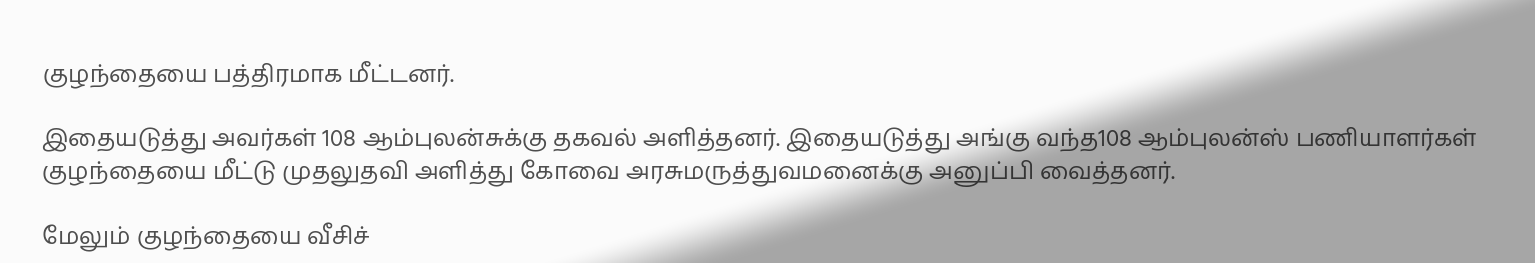குழந்தையை பத்திரமாக மீட்டனர்.

இதையடுத்து அவர்கள் 108 ஆம்புலன்சுக்கு தகவல் அளித்தனர். இதையடுத்து அங்கு வந்த108 ஆம்புலன்ஸ் பணியாளர்கள் குழந்தையை மீட்டு முதலுதவி அளித்து கோவை அரசுமருத்துவமனைக்கு அனுப்பி வைத்தனர்.

மேலும் குழந்தையை வீசிச்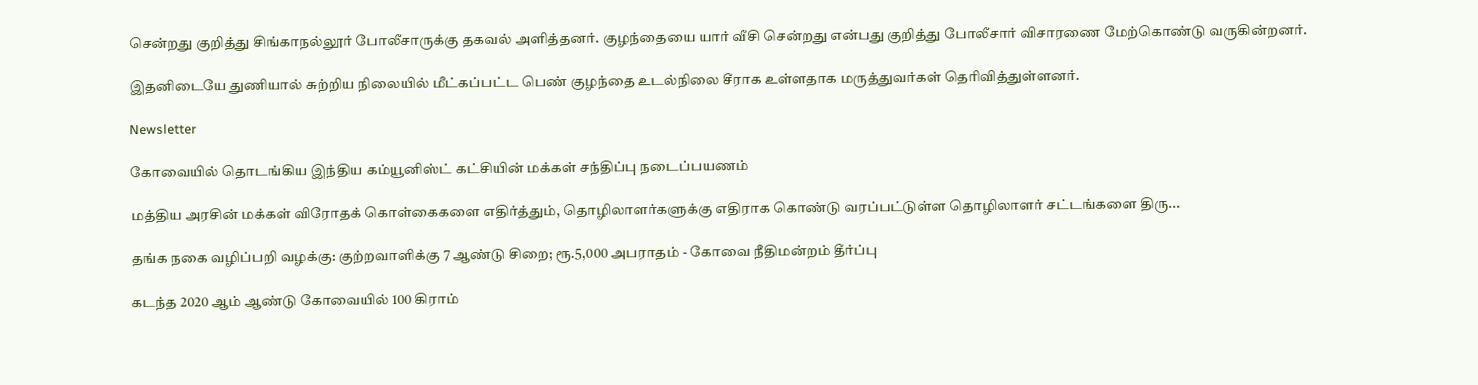சென்றது குறித்து சிங்காநல்லூர் போலீசாருக்கு தகவல் அளித்தனர். குழந்தையை யார் வீசி சென்றது என்பது குறித்து போலீசார் விசாரணை மேற்கொண்டு வருகின்றனர்.

இதனிடையே துணியால் சுற்றிய நிலையில் மீட்கப்பட்ட பெண் குழந்தை உடல்நிலை சீராக உள்ளதாக மருத்துவர்கள் தெரிவித்துள்ளனர்.

Newsletter

கோவையில் தொடங்கிய இந்திய கம்யூனிஸ்ட் கட்சியின் மக்கள் சந்திப்பு நடைப்பயணம்

மத்திய அரசின் மக்கள் விரோதக் கொள்கைகளை எதிர்த்தும், தொழிலாளர்களுக்கு எதிராக கொண்டு வரப்பட்டுள்ள தொழிலாளர் சட்டங்களை திரு...

தங்க நகை வழிப்பறி வழக்கு: குற்றவாளிக்கு 7 ஆண்டு சிறை; ரூ.5,000 அபராதம் - கோவை நீதிமன்றம் தீர்ப்பு

கடந்த 2020 ஆம் ஆண்டு கோவையில் 100 கிராம்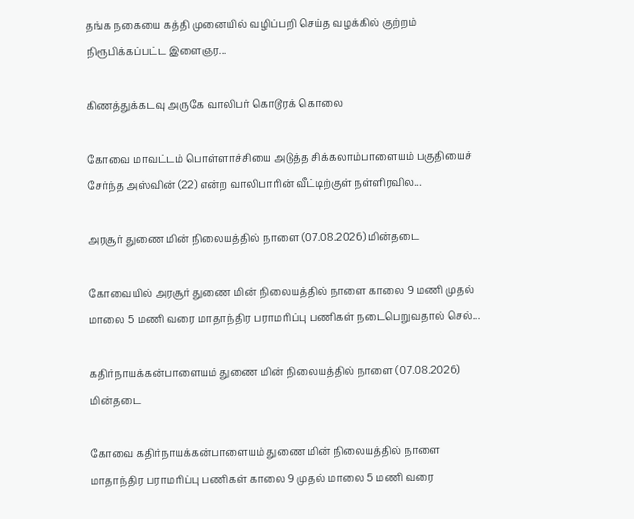தங்க நகையை கத்தி முனையில் வழிப்பறி செய்த வழக்கில் குற்றம் நிரூபிக்கப்பட்ட இளைஞர...

கிணத்துக்கடவு அருகே வாலிபர் கொடூரக் கொலை

கோவை மாவட்டம் பொள்ளாச்சியை அடுத்த சிக்கலாம்பாளையம் பகுதியைச் சேர்ந்த அஸ்வின் (22) என்ற வாலிபாரின் வீட்டிற்குள் நள்ளிரவில...

அரசூர் துணை மின் நிலையத்தில் நாளை (07.08.2026) மின்தடை

கோவையில் அரசூர் துணை மின் நிலையத்தில் நாளை காலை 9 மணி முதல் மாலை 5 மணி வரை மாதாந்திர பராமரிப்பு பணிகள் நடைபெறுவதால் செல்...

கதிர்நாயக்கன்பாளையம் துணை மின் நிலையத்தில் நாளை (07.08.2026) மின்தடை

கோவை கதிர்நாயக்கன்பாளையம் துணை மின் நிலையத்தில் நாளை மாதாந்திர பராமரிப்பு பணிகள் காலை 9 முதல் மாலை 5 மணி வரை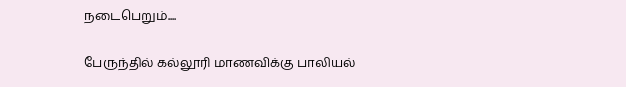நடைபெறும்....

பேருந்தில் கல்லூரி மாணவிக்கு பாலியல்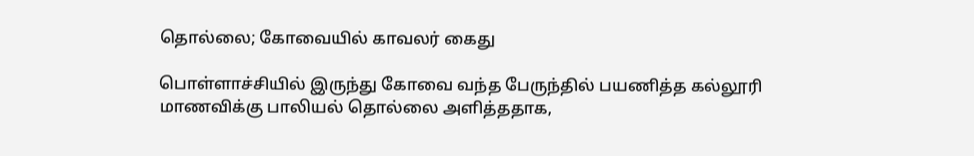தொல்லை; கோவையில் காவலர் கைது

பொள்ளாச்சியில் இருந்து கோவை வந்த பேருந்தில் பயணித்த கல்லூரி மாணவிக்கு பாலியல் தொல்லை அளித்ததாக,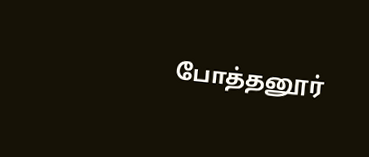போத்தனூர்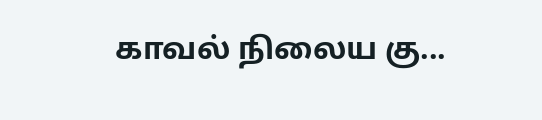காவல் நிலைய கு...